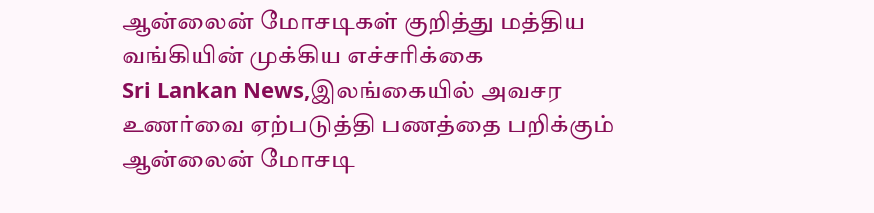ஆன்லைன் மோசடிகள் குறித்து மத்திய வங்கியின் முக்கிய எச்சரிக்கை
Sri Lankan News,இலங்கையில் அவசர உணர்வை ஏற்படுத்தி பணத்தை பறிக்கும் ஆன்லைன் மோசடி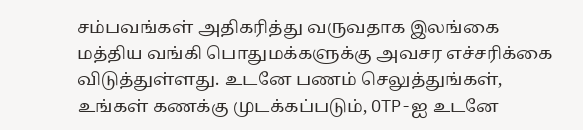சம்பவங்கள் அதிகரித்து வருவதாக இலங்கை மத்திய வங்கி பொதுமக்களுக்கு அவசர எச்சரிக்கை விடுத்துள்ளது. உடனே பணம் செலுத்துங்கள், உங்கள் கணக்கு முடக்கப்படும், OTP-ஐ உடனே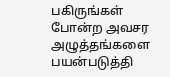பகிருங்கள் போன்ற அவசர அழுத்தங்களை பயன்படுத்தி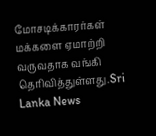மோசடிக்காரர்கள் மக்களை ஏமாற்றி வருவதாக வங்கி தெரிவித்துள்ளது.Sri Lanka News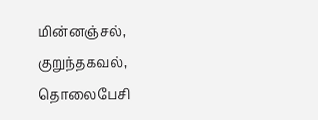மின்னஞ்சல், குறுந்தகவல், தொலைபேசி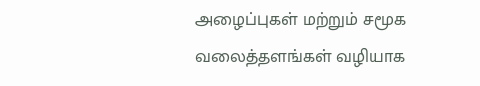அழைப்புகள் மற்றும் சமூக வலைத்தளங்கள் வழியாக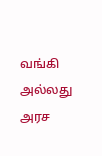வங்கி அல்லது அரச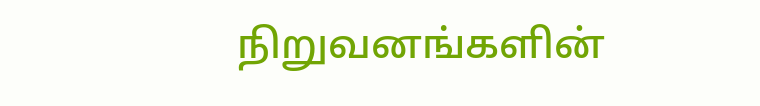நிறுவனங்களின்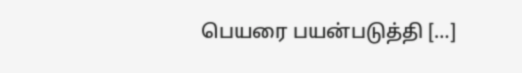பெயரை பயன்படுத்தி […]